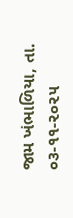જામ ખંભાળિયા, તા. ૦૩-૧૧-૨૦૨૫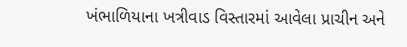ખંભાળિયાના ખત્રીવાડ વિસ્તારમાં આવેલા પ્રાચીન અને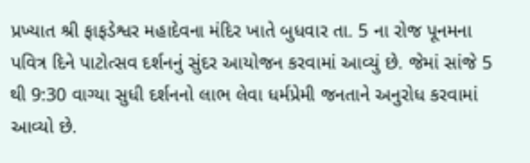પ્રખ્યાત શ્રી ફાફડેશ્વર મહાદેવના મંદિર ખાતે બુધવાર તા. 5 ના રોજ પૂનમના પવિત્ર દિને પાટોત્સવ દર્શનનું સુંદર આયોજન કરવામાં આવ્યું છે. જેમાં સાંજે 5 થી 9:30 વાગ્યા સુધી દર્શનનો લાભ લેવા ધર્મપ્રેમી જનતાને અનુરોધ કરવામાં આવ્યો છે.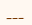___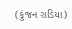(કુંજન રાડિયા)